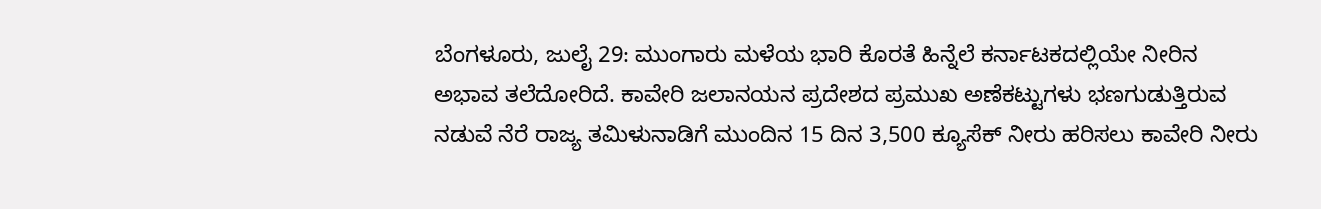ಬೆಂಗಳೂರು, ಜುಲೈ 29: ಮುಂಗಾರು ಮಳೆಯ ಭಾರಿ ಕೊರತೆ ಹಿನ್ನೆಲೆ ಕರ್ನಾಟಕದಲ್ಲಿಯೇ ನೀರಿನ ಅಭಾವ ತಲೆದೋರಿದೆ. ಕಾವೇರಿ ಜಲಾನಯನ ಪ್ರದೇಶದ ಪ್ರಮುಖ ಅಣೆಕಟ್ಟುಗಳು ಭಣಗುಡುತ್ತಿರುವ ನಡುವೆ ನೆರೆ ರಾಜ್ಯ ತಮಿಳುನಾಡಿಗೆ ಮುಂದಿನ 15 ದಿನ 3,500 ಕ್ಯೂಸೆಕ್ ನೀರು ಹರಿಸಲು ಕಾವೇರಿ ನೀರು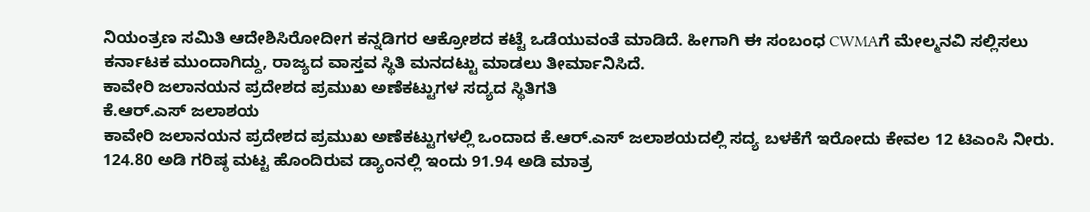ನಿಯಂತ್ರಣ ಸಮಿತಿ ಆದೇಶಿಸಿರೋದೀಗ ಕನ್ನಡಿಗರ ಆಕ್ರೋಶದ ಕಟ್ಟೆ ಒಡೆಯುವಂತೆ ಮಾಡಿದೆ. ಹೀಗಾಗಿ ಈ ಸಂಬಂಧ CWMAಗೆ ಮೇಲ್ಮನವಿ ಸಲ್ಲಿಸಲು ಕರ್ನಾಟಕ ಮುಂದಾಗಿದ್ದು, ರಾಜ್ಯದ ವಾಸ್ತವ ಸ್ಥಿತಿ ಮನದಟ್ಟು ಮಾಡಲು ತೀರ್ಮಾನಿಸಿದೆ.
ಕಾವೇರಿ ಜಲಾನಯನ ಪ್ರದೇಶದ ಪ್ರಮುಖ ಅಣೆಕಟ್ಟುಗಳ ಸದ್ಯದ ಸ್ಥಿತಿಗತಿ
ಕೆ.ಆರ್.ಎಸ್ ಜಲಾಶಯ
ಕಾವೇರಿ ಜಲಾನಯನ ಪ್ರದೇಶದ ಪ್ರಮುಖ ಅಣೆಕಟ್ಟುಗಳಲ್ಲಿ ಒಂದಾದ ಕೆ.ಆರ್.ಎಸ್ ಜಲಾಶಯದಲ್ಲಿ ಸದ್ಯ ಬಳಕೆಗೆ ಇರೋದು ಕೇವಲ 12 ಟಿಎಂಸಿ ನೀರು. 124.80 ಅಡಿ ಗರಿಷ್ಠ ಮಟ್ಟ ಹೊಂದಿರುವ ಡ್ಯಾಂನಲ್ಲಿ ಇಂದು 91.94 ಅಡಿ ಮಾತ್ರ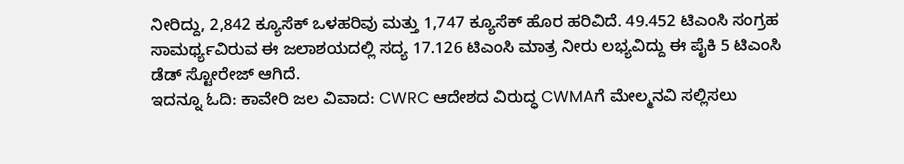ನೀರಿದ್ದು, 2,842 ಕ್ಯೂಸೆಕ್ ಒಳಹರಿವು ಮತ್ತು 1,747 ಕ್ಯೂಸೆಕ್ ಹೊರ ಹರಿವಿದೆ. 49.452 ಟಿಎಂಸಿ ಸಂಗ್ರಹ ಸಾಮರ್ಥ್ಯವಿರುವ ಈ ಜಲಾಶಯದಲ್ಲಿ ಸದ್ಯ 17.126 ಟಿಎಂಸಿ ಮಾತ್ರ ನೀರು ಲಭ್ಯವಿದ್ದು ಈ ಪೈಕಿ 5 ಟಿಎಂಸಿ ಡೆಡ್ ಸ್ಟೋರೇಜ್ ಆಗಿದೆ.
ಇದನ್ನೂ ಓದಿ: ಕಾವೇರಿ ಜಲ ವಿವಾದ: CWRC ಆದೇಶದ ವಿರುದ್ಧ CWMAಗೆ ಮೇಲ್ಮನವಿ ಸಲ್ಲಿಸಲು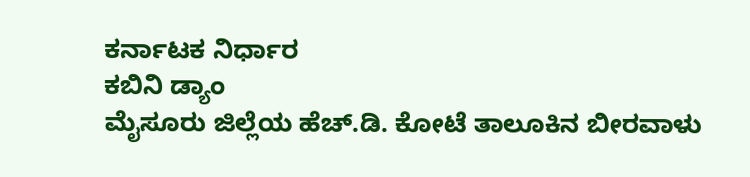ಕರ್ನಾಟಕ ನಿರ್ಧಾರ
ಕಬಿನಿ ಡ್ಯಾಂ
ಮೈಸೂರು ಜಿಲ್ಲೆಯ ಹೆಚ್.ಡಿ. ಕೋಟೆ ತಾಲೂಕಿನ ಬೀರವಾಳು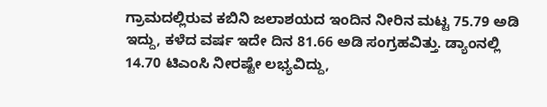ಗ್ರಾಮದಲ್ಲಿರುವ ಕಬಿನಿ ಜಲಾಶಯದ ಇಂದಿನ ನೀರಿನ ಮಟ್ಟ 75.79 ಅಡಿ ಇದ್ದು, ಕಳೆದ ವರ್ಷ ಇದೇ ದಿನ 81.66 ಅಡಿ ಸಂಗ್ರಹವಿತ್ತು. ಡ್ಯಾಂನಲ್ಲಿ 14.70 ಟಿಎಂಸಿ ನೀರಷ್ಟೇ ಲಭ್ಯವಿದ್ದು,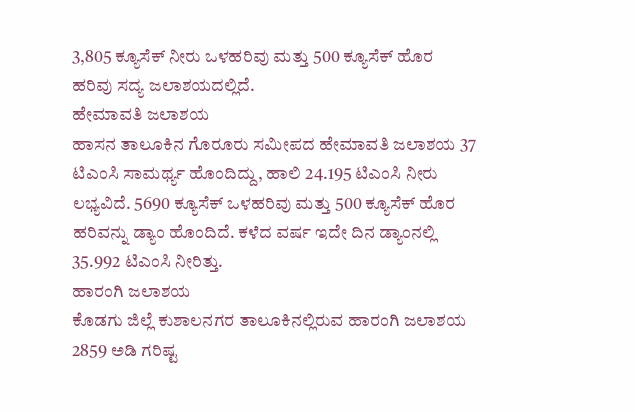3,805 ಕ್ಯೂಸೆಕ್ ನೀರು ಒಳಹರಿವು ಮತ್ತು 500 ಕ್ಯೂಸೆಕ್ ಹೊರ ಹರಿವು ಸದ್ಯ ಜಲಾಶಯದಲ್ಲಿದೆ.
ಹೇಮಾವತಿ ಜಲಾಶಯ
ಹಾಸನ ತಾಲೂಕಿನ ಗೊರೂರು ಸಮೀಪದ ಹೇಮಾವತಿ ಜಲಾಶಯ 37 ಟಿಎಂಸಿ ಸಾಮರ್ಥ್ಯ ಹೊಂದಿದ್ದು, ಹಾಲಿ 24.195 ಟಿಎಂಸಿ ನೀರು ಲಭ್ಯವಿದೆ. 5690 ಕ್ಯೂಸೆಕ್ ಒಳಹರಿವು ಮತ್ತು 500 ಕ್ಯೂಸೆಕ್ ಹೊರ ಹರಿವನ್ನು ಡ್ಯಾಂ ಹೊಂದಿದೆ. ಕಳೆದ ವರ್ಷ ಇದೇ ದಿನ ಡ್ಯಾಂನಲ್ಲಿ 35.992 ಟಿಎಂಸಿ ನೀರಿತ್ತು.
ಹಾರಂಗಿ ಜಲಾಶಯ
ಕೊಡಗು ಜಿಲ್ಲೆ ಕುಶಾಲನಗರ ತಾಲೂಕಿನಲ್ಲಿರುವ ಹಾರಂಗಿ ಜಲಾಶಯ 2859 ಅಡಿ ಗರಿಷ್ಟ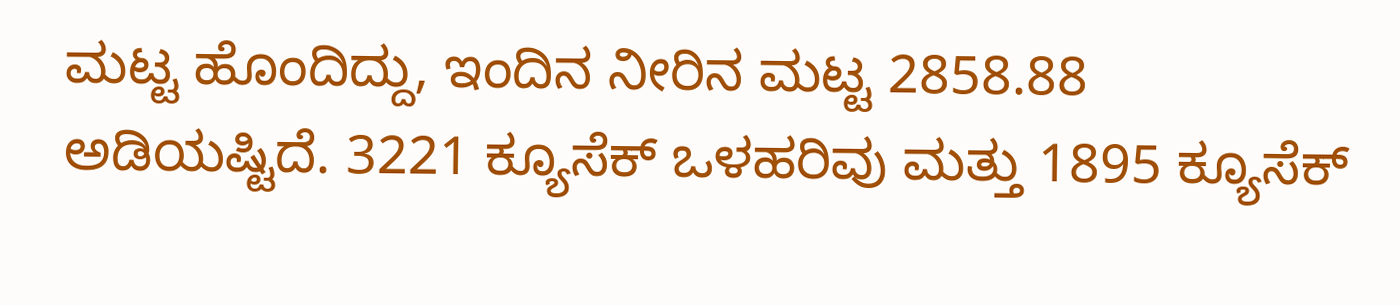ಮಟ್ಟ ಹೊಂದಿದ್ದು, ಇಂದಿನ ನೀರಿನ ಮಟ್ಟ 2858.88 ಅಡಿಯಷ್ಟಿದೆ. 3221 ಕ್ಯೂಸೆಕ್ ಒಳಹರಿವು ಮತ್ತು 1895 ಕ್ಯೂಸೆಕ್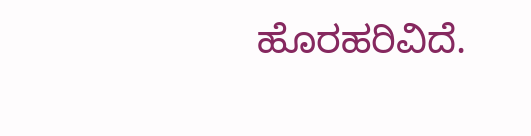ಹೊರಹರಿವಿದೆ.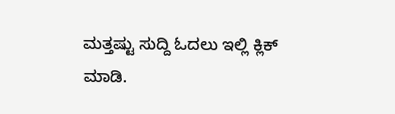ಮತ್ತಷ್ಟು ಸುದ್ದಿ ಓದಲು ಇಲ್ಲಿ ಕ್ಲಿಕ್ ಮಾಡಿ.